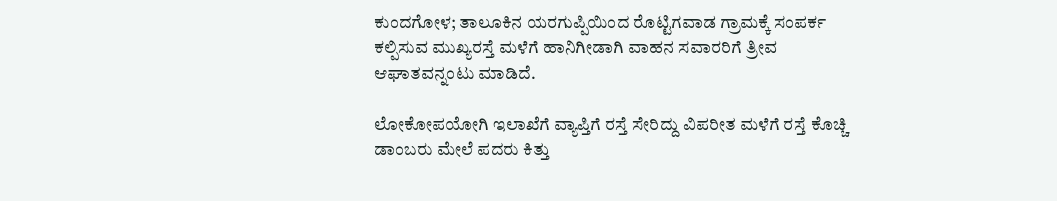ಕುಂದಗೋಳ; ತಾಲೂಕಿನ ಯರಗುಪ್ಪಿಯಿಂದ ರೊಟ್ಟಿಗವಾಡ ಗ್ರಾಮಕ್ಕೆ ಸಂಪರ್ಕ ಕಲ್ಪಿಸುವ ಮುಖ್ಯರಸ್ತೆ ಮಳೆಗೆ ಹಾನಿಗೀಡಾಗಿ ವಾಹನ ಸವಾರರಿಗೆ ತ್ರೀವ ಆಘಾತವನ್ನಂಟು ಮಾಡಿದೆ.

ಲೋಕೋಪಯೋಗಿ ಇಲಾಖೆಗೆ ವ್ಯಾಪ್ತಿಗೆ ರಸ್ತೆ ಸೇರಿದ್ದು ವಿಪರೀತ ಮಳೆಗೆ ರಸ್ತೆ ಕೊಚ್ಚಿ ಡಾಂಬರು ಮೇಲೆ ಪದರು ಕಿತ್ತು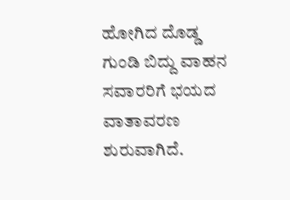ಹೋಗಿದ ದೊಡ್ಡ ಗುಂಡಿ ಬಿದ್ದು ವಾಹನ ಸವಾರರಿಗೆ ಭಯದ ವಾತಾವರಣ ಶುರುವಾಗಿದೆ.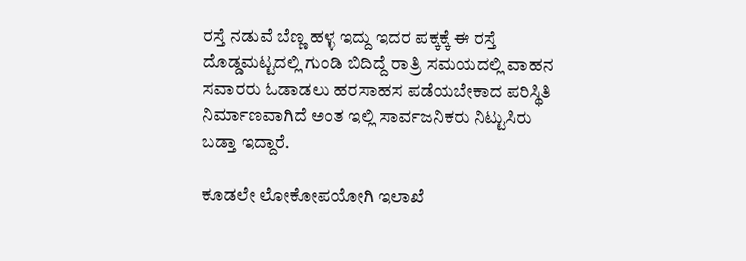ರಸ್ತೆ ನಡುವೆ ಬೆಣ್ಣ ಹಳ್ಳ ಇದ್ದು ಇದರ ಪಕ್ಕಕ್ಕೆ ಈ ರಸ್ತೆ ದೊಡ್ಡಮಟ್ಟದಲ್ಲಿ ಗುಂಡಿ ಬಿದಿದ್ದೆ ರಾತ್ರಿ ಸಮಯದಲ್ಲಿ ವಾಹನ ಸವಾರರು ಓಡಾಡಲು ಹರಸಾಹಸ ಪಡೆಯಬೇಕಾದ ಪರಿಸ್ಥಿತಿ ನಿರ್ಮಾಣವಾಗಿದೆ ಅಂತ ಇಲ್ಲಿ ಸಾರ್ವಜನಿಕರು ನಿಟ್ಟುಸಿರು ಬಡ್ತಾ ಇದ್ದಾರೆ.

ಕೂಡಲೇ ಲೋಕೋಪಯೋಗಿ ಇಲಾಖೆ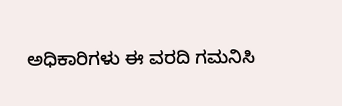ಅಧಿಕಾರಿಗಳು ಈ ವರದಿ ಗಮನಿಸಿ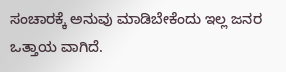ಸಂಚಾರಕ್ಕೆ ಅನುವು ಮಾಡಿಬೇಕೆಂದು ಇಲ್ಲ ಜನರ ಒತ್ತಾಯ ವಾಗಿದೆ.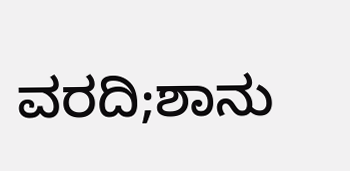ವರದಿ;ಶಾನು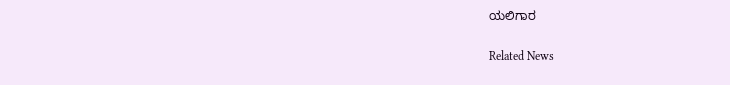ಯಲಿಗಾರ

Related News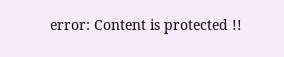error: Content is protected !!